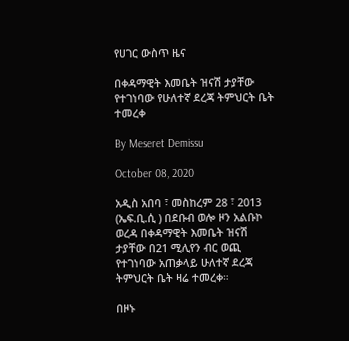የሀገር ውስጥ ዜና

በቀዳማዊት እመቤት ዝናሽ ታያቸው የተገነባው የሁለተኛ ደረጃ ትምህርት ቤት ተመረቀ

By Meseret Demissu

October 08, 2020

አዲስ አበባ ፣ መስከረም 28 ፣ 2013 (ኤፍ.ቢ.ሲ ) በደቡብ ወሎ ዞን አልቡኮ ወረዳ በቀዳማዊት እመቤት ዝናሽ ታያቸው በ21 ሚሊየን ብር ወጪ የተገነባው አጠቃላይ ሁለተኛ ደረጃ ትምህርት ቤት ዛሬ ተመረቀ።

በዞኑ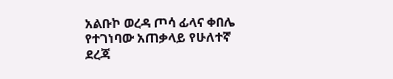አልቡኮ ወረዳ ጦሳ ፊላና ቀበሌ የተገነባው አጠቃላይ የሁለተኛ ደረጃ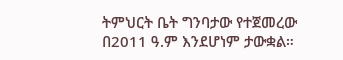ትምህርት ቤት ግንባታው የተጀመረው በ2011 ዓ.ም እንደሆነም ታውቋል።